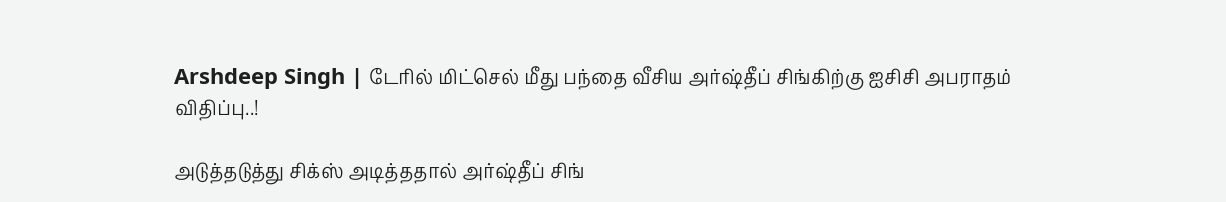Arshdeep Singh | டேரில் மிட்செல் மீது பந்தை வீசிய அர்ஷ்தீப் சிங்கிற்கு ஐசிசி அபராதம் விதிப்பு..!

அடுத்தடுத்து சிக்ஸ் அடித்ததால் அர்ஷ்தீப் சிங்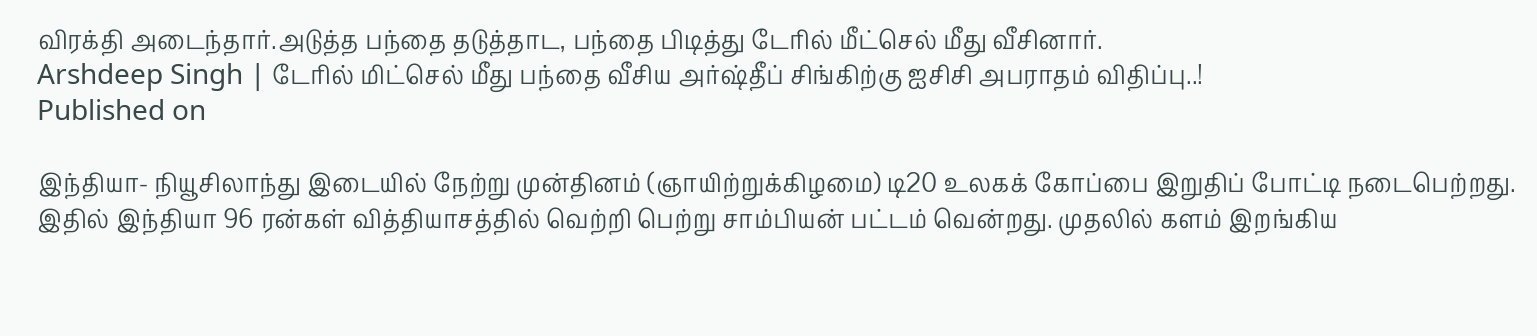விரக்தி அடைந்தார்.அடுத்த பந்தை தடுத்தாட, பந்தை பிடித்து டேரில் மீட்செல் மீது வீசினார்.
Arshdeep Singh | டேரில் மிட்செல் மீது பந்தை வீசிய அர்ஷ்தீப் சிங்கிற்கு ஐசிசி அபராதம் விதிப்பு..!
Published on

இந்தியா- நியூசிலாந்து இடையில் நேற்று முன்தினம் (ஞாயிற்றுக்கிழமை) டி20 உலகக் கோப்பை இறுதிப் போட்டி நடைபெற்றது. இதில் இந்தியா 96 ரன்கள் வித்தியாசத்தில் வெற்றி பெற்று சாம்பியன் பட்டம் வென்றது. முதலில் களம் இறங்கிய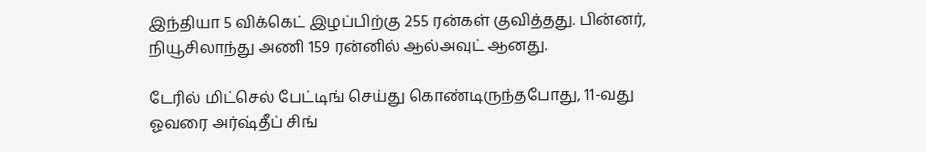இந்தியா 5 விக்கெட் இழப்பிற்கு 255 ரன்கள் குவித்தது. பின்னர், நியூசிலாந்து அணி 159 ரன்னில் ஆல்அவுட் ஆனது.

டேரில் மிட்செல் பேட்டிங் செய்து கொண்டிருந்தபோது, 11-வது ஓவரை அர்ஷ்தீப் சிங்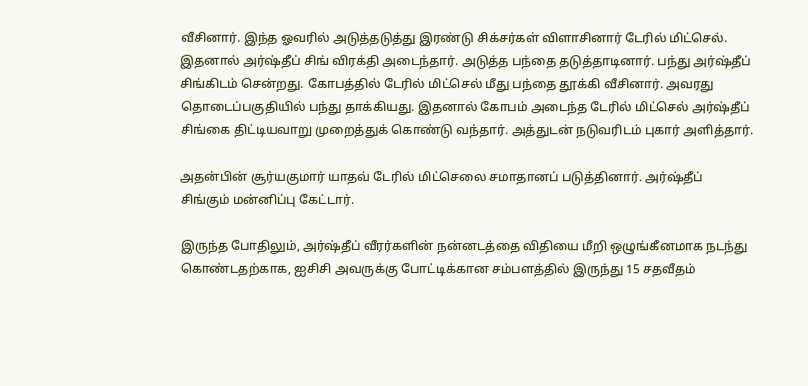வீசினார். இந்த ஓவரில் அடுத்தடுத்து இரண்டு சிக்சர்கள் விளாசினார் டேரில் மிட்செல். இதனால் அர்ஷ்தீப் சிங் விரக்தி அடைந்தார். அடுத்த பந்தை தடுத்தாடினார். பந்து அர்ஷ்தீப் சிங்கிடம் சென்றது. கோபத்தில் டேரில் மிட்செல் மீது பந்தை தூக்கி வீசினார். அவரது தொடைப்பகுதியில் பந்து தாக்கியது. இதனால் கோபம் அடைந்த டேரில் மிட்செல் அர்ஷ்தீப் சிங்கை திட்டியவாறு முறைத்துக் கொண்டு வந்தார். அத்துடன் நடுவரிடம் புகார் அளித்தார்.

அதன்பின் சூர்யகுமார் யாதவ் டேரில் மிட்செலை சமாதானப் படுத்தினார். அர்ஷ்தீப் சிங்கும் மன்னிப்பு கேட்டார்.

இருந்த போதிலும், அர்ஷ்தீப் வீரர்களின் நன்னடத்தை விதியை மீறி ஒழுங்கீனமாக நடந்து கொண்டதற்காக, ஐசிசி அவருக்கு போட்டிக்கான சம்பளத்தில் இருந்து 15 சதவீதம்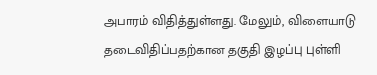அபாரம் விதித்துள்ளது. மேலும், விளையாடு தடைவிதிப்பதற்கான தகுதி இழப்பு புள்ளி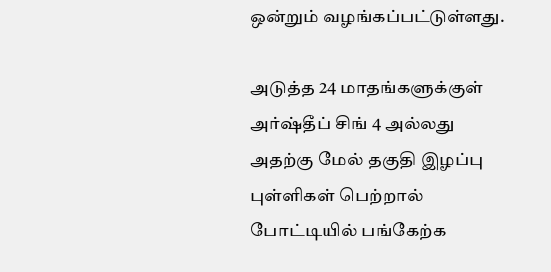ஒன்றும் வழங்கப்பட்டுள்ளது.

அடுத்த 24 மாதங்களுக்குள் அர்ஷ்தீப் சிங் 4 அல்லது அதற்கு மேல் தகுதி இழப்பு புள்ளிகள் பெற்றால் போட்டியில் பங்கேற்க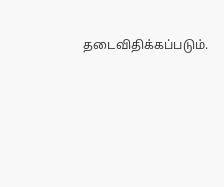தடைவிதிக்கப்படும்.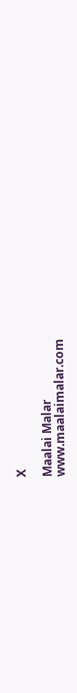X

Maalai Malar
www.maalaimalar.com